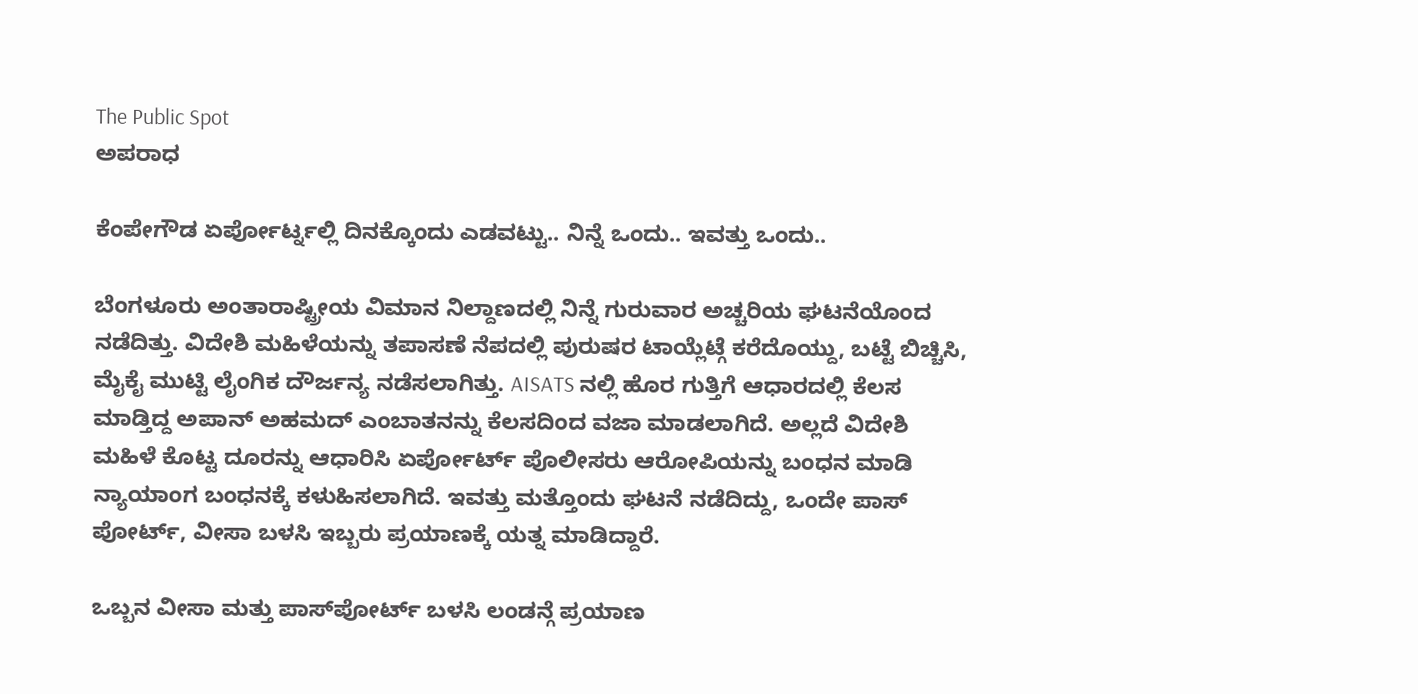The Public Spot
ಅಪರಾಧ

ಕೆಂಪೇಗೌಡ ಏರ್ಪೋರ್ಟ್ನಲ್ಲಿ ದಿನಕ್ಕೊಂದು ಎಡವಟ್ಟು.. ನಿನ್ನೆ ಒಂದು.. ಇವತ್ತು ಒಂದು..

ಬೆಂಗಳೂರು ಅಂತಾರಾಷ್ಟ್ರೀಯ ವಿಮಾನ ನಿಲ್ದಾಣದಲ್ಲಿ ನಿನ್ನೆ ಗುರುವಾರ ಅಚ್ಚರಿಯ ಘಟನೆಯೊಂದ ನಡೆದಿತ್ತು. ವಿದೇಶಿ ಮಹಿಳೆಯನ್ನು ತಪಾಸಣೆ ನೆಪದಲ್ಲಿ ಪುರುಷರ ಟಾಯ್ಲೆಟ್ಗೆ ಕರೆದೊಯ್ದು, ಬಟ್ಟೆ ಬಿಚ್ಚಿಸಿ, ಮೈಕೈ ಮುಟ್ಟಿ ಲೈಂಗಿಕ ದೌರ್ಜನ್ಯ ನಡೆಸಲಾಗಿತ್ತು. AISATS ನಲ್ಲಿ ಹೊರ ಗುತ್ತಿಗೆ ಆಧಾರದಲ್ಲಿ ಕೆಲಸ ಮಾಡ್ತಿದ್ದ ಅಪಾನ್ ಅಹಮದ್ ಎಂಬಾತನನ್ನು ಕೆಲಸದಿಂದ ವಜಾ ಮಾಡಲಾಗಿದೆ. ಅಲ್ಲದೆ ವಿದೇಶಿ ಮಹಿಳೆ ಕೊಟ್ಟ ದೂರನ್ನು ಆಧಾರಿಸಿ ಏರ್ಪೋರ್ಟ್ ಪೊಲೀಸರು ಆರೋಪಿಯನ್ನು ಬಂಧನ ಮಾಡಿ ನ್ಯಾಯಾಂಗ ಬಂಧನಕ್ಕೆ ಕಳುಹಿಸಲಾಗಿದೆ. ಇವತ್ತು ಮತ್ತೊಂದು ಘಟನೆ ನಡೆದಿದ್ದು, ಒಂದೇ ಪಾಸ್ ಪೋರ್ಟ್, ವೀಸಾ ಬಳಸಿ ಇಬ್ಬರು ಪ್ರಯಾಣಕ್ಕೆ ಯತ್ನ ಮಾಡಿದ್ದಾರೆ.

ಒಬ್ಬನ ವೀಸಾ ಮತ್ತು ಪಾಸ್‌ಪೋರ್ಟ್ ಬಳಸಿ ಲಂಡನ್ಗೆ ಪ್ರಯಾಣ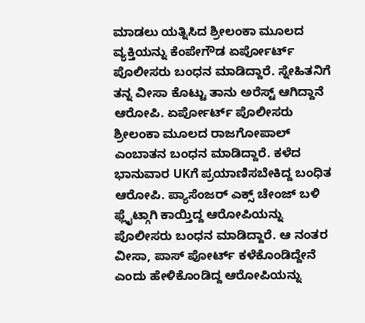ಮಾಡಲು ಯತ್ನಿಸಿದ ಶ್ರೀಲಂಕಾ ಮೂಲದ ವ್ಯಕ್ತಿಯನ್ನು ಕೆಂಪೇಗೌಡ ಏರ್ಪೋರ್ಟ್ ಪೊಲೀಸರು ಬಂಧನ ಮಾಡಿದ್ದಾರೆ. ಸ್ನೇಹಿತನಿಗೆ ತನ್ನ ವೀಸಾ ಕೊಟ್ಟು ತಾನು ಅರೆಸ್ಟ್ ಆಗಿದ್ದಾನೆ ಆರೋಪಿ. ಏರ್ಪೋರ್ಟ್ ಪೊಲೀಸರು ಶ್ರೀಲಂಕಾ ಮೂಲದ ರಾಜಗೋಪಾಲ್ ಎಂಬಾತನ ಬಂಧನ ಮಾಡಿದ್ದಾರೆ. ಕಳೆದ ಭಾನುವಾರ UKಗೆ ಪ್ರಯಾಣಿಸಬೇಕಿದ್ದ ಬಂಧಿತ ಆರೋಪಿ. ಪ್ಯಾಸೆಂಜರ್ ಎಕ್ಸ್ ಚೇಂಜ್ ಬಳಿ ಫ್ಲೈಟ್ಗಾಗಿ ಕಾಯ್ತಿದ್ದ ಆರೋಪಿಯನ್ನು ಪೊಲೀಸರು ಬಂಧನ ಮಾಡಿದ್ದಾರೆ. ಆ ನಂತರ ವೀಸಾ, ಪಾಸ್ ಪೋರ್ಟ್ ಕಳೆಕೊಂಡಿದ್ದೇನೆ ಎಂದು ಹೇಳಿಕೊಂಡಿದ್ದ ಆರೋಪಿಯನ್ನು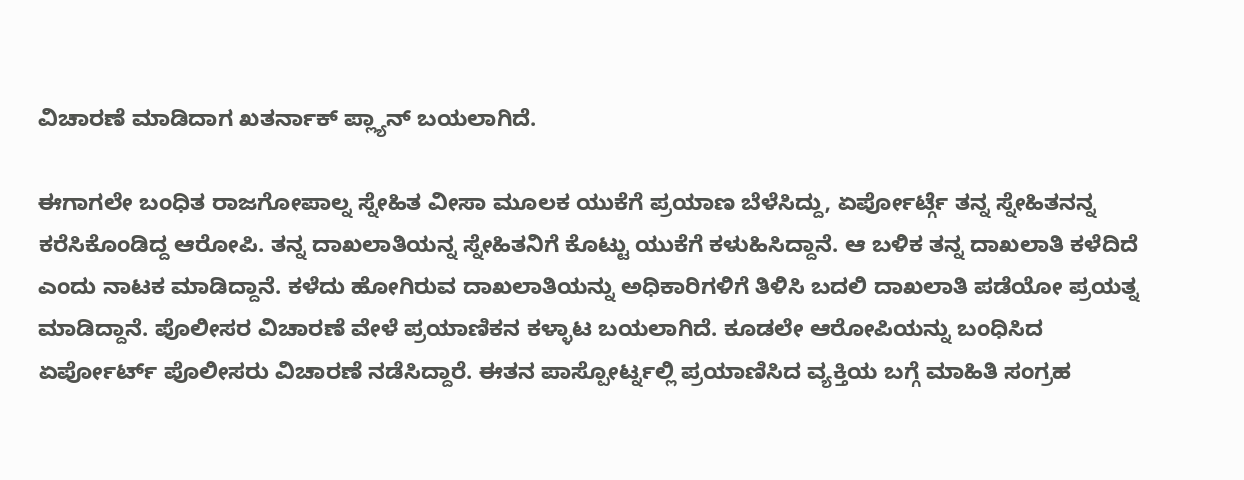ವಿಚಾರಣೆ ಮಾಡಿದಾಗ ಖತರ್ನಾಕ್ ಪ್ಲ್ಯಾನ್ ಬಯಲಾಗಿದೆ.

ಈಗಾಗಲೇ ಬಂಧಿತ ರಾಜಗೋಪಾಲ್ನ ಸ್ನೇಹಿತ ವೀಸಾ ಮೂಲಕ ಯುಕೆಗೆ ಪ್ರಯಾಣ ಬೆಳೆಸಿದ್ದು, ಏರ್ಪೋರ್ಟ್ಗೆ ತನ್ನ ಸ್ನೇಹಿತನನ್ನ ಕರೆಸಿಕೊಂಡಿದ್ದ ಆರೋಪಿ. ತನ್ನ ದಾಖಲಾತಿಯನ್ನ ಸ್ನೇಹಿತನಿಗೆ ಕೊಟ್ಟು ಯುಕೆಗೆ ಕಳುಹಿಸಿದ್ದಾನೆ. ಆ ಬಳಿಕ ತನ್ನ ದಾಖಲಾತಿ ಕಳೆದಿದೆ ಎಂದು ನಾಟಕ ಮಾಡಿದ್ದಾನೆ. ಕಳೆದು ಹೋಗಿರುವ ದಾಖಲಾತಿಯನ್ನು ಅಧಿಕಾರಿಗಳಿಗೆ ತಿಳಿಸಿ ಬದಲಿ ದಾಖಲಾತಿ ಪಡೆಯೋ ಪ್ರಯತ್ನ ಮಾಡಿದ್ದಾನೆ. ಪೊಲೀಸರ ವಿಚಾರಣೆ ವೇಳೆ ಪ್ರಯಾಣಿಕನ ಕಳ್ಳಾಟ ಬಯಲಾಗಿದೆ. ಕೂಡಲೇ ಆರೋಪಿಯನ್ನು ಬಂಧಿಸಿದ ಏರ್ಪೋರ್ಟ್ ಪೊಲೀಸರು ವಿಚಾರಣೆ ನಡೆಸಿದ್ದಾರೆ. ಈತನ ಪಾಸ್ಪೋರ್ಟ್ನಲ್ಲಿ ಪ್ರಯಾಣಿಸಿದ ವ್ಯಕ್ತಿಯ ಬಗ್ಗೆ ಮಾಹಿತಿ ಸಂಗ್ರಹ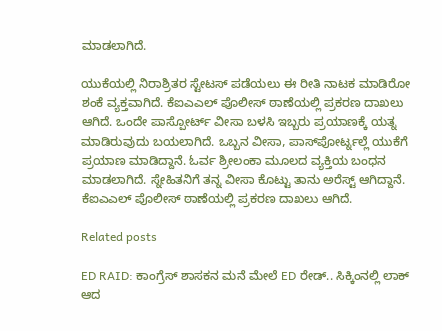ಮಾಡಲಾಗಿದೆ.

ಯುಕೆಯಲ್ಲಿ ನಿರಾಶ್ರಿತರ ಸ್ಟೇಟಸ್ ಪಡೆಯಲು ಈ ರೀತಿ ನಾಟಕ ಮಾಡಿರೋ ಶಂಕೆ ವ್ಯಕ್ತವಾಗಿದೆ. ಕೆಐಎಎಲ್ ಪೊಲೀಸ್ ಠಾಣೆಯಲ್ಲಿ ಪ್ರಕರಣ ದಾಖಲು ಆಗಿದೆ. ಒಂದೇ ಪಾಸ್ಪೋರ್ಟ್ ವೀಸಾ ಬಳಸಿ ಇಬ್ಬರು ಪ್ರಯಾಣಕ್ಕೆ ಯತ್ನ ಮಾಡಿರುವುದು ಬಯಲಾಗಿದೆ. ಒಬ್ಬನ ವೀಸಾ, ಪಾಸ್‌ಪೋರ್ಟ್ನಲ್ಲೆ ಯುಕೆಗೆ ಪ್ರಯಾಣ ಮಾಡಿದ್ದಾನೆ. ಓರ್ವ ಶ್ರೀಲಂಕಾ ಮೂಲದ ವ್ಯಕ್ತಿಯ ಬಂಧನ ಮಾಡಲಾಗಿದೆ. ಸ್ನೇಹಿತನಿಗೆ ತನ್ನ ವೀಸಾ ಕೊಟ್ಟು ತಾನು ಅರೆಸ್ಟ್ ಆಗಿದ್ದಾನೆ. ಕೆಐಎಎಲ್ ಪೊಲೀಸ್ ಠಾಣೆಯಲ್ಲಿ ಪ್ರಕರಣ ದಾಖಲು ಆಗಿದೆ.

Related posts

ED RAID: ಕಾಂಗ್ರೆಸ್ ಶಾಸಕನ ಮನೆ ಮೇಲೆ ED ರೇಡ್.. ಸಿಕ್ಕಿಂನಲ್ಲಿ ಲಾಕ್ ಆದ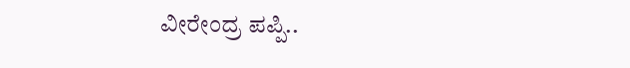ವೀರೇಂದ್ರ ಪಪ್ಪಿ..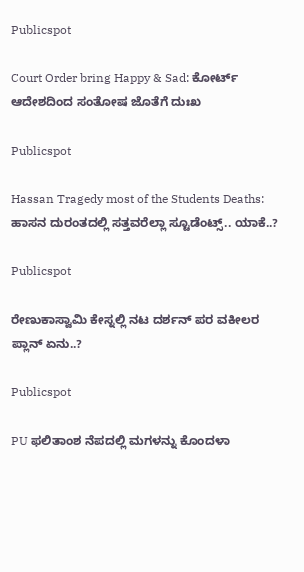Publicspot

Court Order bring Happy & Sad: ಕೋರ್ಟ್‌ ಆದೇಶದಿಂದ ಸಂತೋಷ ಜೊತೆಗೆ ದುಃಖ

Publicspot

Hassan Tragedy most of the Students Deaths: ಹಾಸನ‌ ದುರಂತದಲ್ಲಿ ಸತ್ತವರೆಲ್ಲಾ ಸ್ಟೂಡೆಂಟ್ಸ್.. ಯಾಕೆ..?

Publicspot

ರೇಣುಕಾಸ್ವಾಮಿ ಕೇಸ್ನಲ್ಲಿ ನಟ ದರ್ಶನ್ ಪರ ವಕೀಲರ ಪ್ಲಾನ್ ಏನು..?

Publicspot

PU ಫಲಿತಾಂಶ ನೆಪದಲ್ಲಿ ಮಗಳನ್ನು ಕೊಂದಳಾ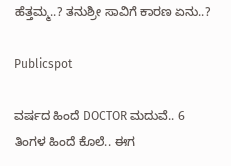ಹೆತ್ತಮ್ಮ..? ತನುಶ್ರೀ ಸಾವಿಗೆ ಕಾರಣ ಏನು..?

Publicspot

ವರ್ಷದ ಹಿಂದೆ DOCTOR ಮದುವೆ.. 6 ತಿಂಗಳ ಹಿಂದೆ ಕೊಲೆ.. ಈಗ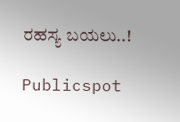ರಹಸ್ಯ ಬಯಲು..!

Publicspot